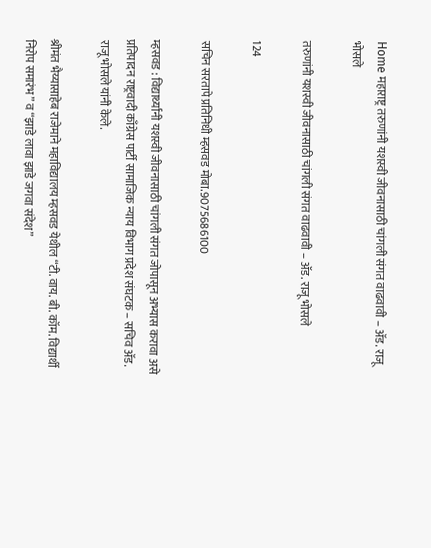Home महाराष्ट्र तरुणांनी यशस्वी जीवनासाठी चांगली संगत वाढवावी – ॲड. राजू भोसले

तरुणांनी यशस्वी जीवनासाठी चांगली संगत वाढवावी – ॲड. राजू भोसले

124

सचिन सरतापे प्रतिनिधी म्हसवड मोबा.9075686100

म्हसवड : विद्यार्थ्यांनी यशस्वी जीवनासाठी चांगली संगत जोपासून अभ्यास करावा असे प्रतिपादन राष्ट्रवादी काँग्रेस पार्टी सामाजिक न्याय विभाग प्रदेश संघटक – सचिव ॲड. राजू भोसले यांनी केले.

श्रीमंत भैय्यासाहेब राजेमाने महाविद्यालय म्हसवड येथील “टी. वाय. बी. कॉम. विद्यार्थी निरोप समारंभ” व “झाडे लावा झाडे जगवा संदेश”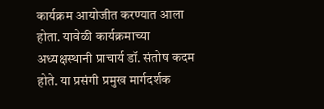कार्यक्रम आयोजीत करण्यात आला होता. यावेळी कार्यक्रमाच्या अध्यक्षस्थानी प्राचार्य डॉ. संतोष कदम होते. या प्रसंगी प्रमुख मार्गदर्शक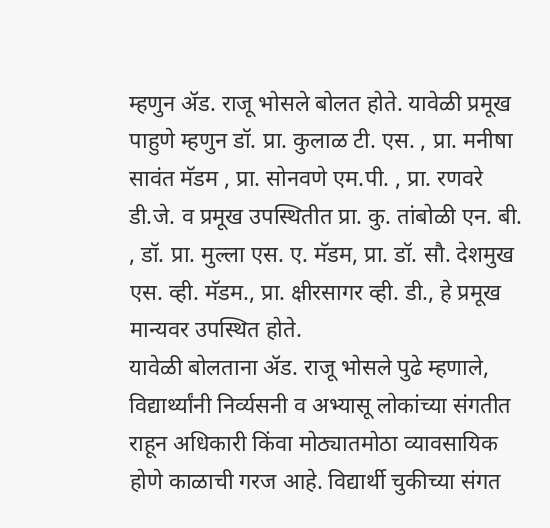म्हणुन ॲड. राजू भोसले बोलत होते. यावेळी प्रमूख पाहुणे म्हणुन डॉ. प्रा. कुलाळ टी. एस. , प्रा. मनीषा सावंत मॅडम , प्रा. सोनवणे एम.पी. , प्रा. रणवरे डी.जे. व प्रमूख उपस्थितीत प्रा. कु. तांबोळी एन. बी. , डॉ. प्रा. मुल्ला एस. ए. मॅडम, प्रा. डॉ. सौ. देशमुख एस. व्ही. मॅडम., प्रा. क्षीरसागर व्ही. डी., हे प्रमूख मान्यवर उपस्थित होते.
यावेळी बोलताना ॲड. राजू भोसले पुढे म्हणाले, विद्यार्थ्यांनी निर्व्यसनी व अभ्यासू लोकांच्या संगतीत राहून अधिकारी किंवा मोठ्यातमोठा व्यावसायिक होणे काळाची गरज आहे. विद्यार्थी चुकीच्या संगत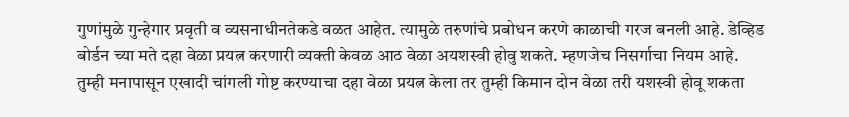गुणांमुळे गुन्हेगार प्रवृती व व्यसनाधीनतेकडे वळत आहेत. त्यामुळे तरुणांचे प्रबोधन करणे काळाची गरज बनली आहे. डेव्हिड बोर्डन च्या मते दहा वेळा प्रयत्न करणारी व्यक्ती केवळ आठ वेळा अयशस्वी होवु शकते. म्हणजेच निसर्गाचा नियम आहे. तुम्ही मनापासून एखादी चांगली गोष्ट करण्याचा दहा वेळा प्रयत्न केला तर तुम्ही किमान दोन वेळा तरी यशस्वी होवू शकता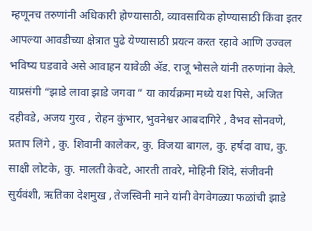म्हणूनच तरुणांनी अधिकारी होण्यासाठी, व्यावसायिक होण्यासाठी किंवा इतर आपल्या आवडीच्या क्षेत्रात पुढे येण्यासाठी प्रयत्न करत रहावे आणि उज्वल भविष्य घडवावे असे आवाहन यावेळी ॲड. राजू भोसले यांनी तरुणांना केले.
याप्रसंगी “झाडे लावा झाडे जगवा ” या कार्यक्रमा मध्ये यश पिसे, अजित दहीवडे, अजय गुरव , रोहन कुंभार, भुवनेश्वर आबदागिरे , वैभव सोनवणे, प्रताप लिंगे , कु. शिवानी कालेकर, कु. विजया बागल, कु. हर्षदा वाघ, कु. साक्षी लोटके, कु. मालती केवटे, आरती तावरे, मोहिनी शिंदे, संजीवनी सुर्यवंशी, ऋतिका देशमुख , तेजस्विनी माने यांनी वेगवेगळ्या फळांची झाडे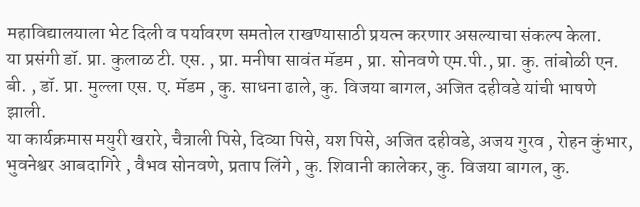महाविद्यालयाला भेट दिली व पर्यावरण समतोल राखण्यासाठी प्रयत्न करणार असल्याचा संकल्प केला.
या प्रसंगी डॉ. प्रा. कुलाळ टी. एस. , प्रा. मनीषा सावंत मॅडम , प्रा. सोनवणे एम.पी., प्रा. कु. तांबोळी एन. बी. , डॉ. प्रा. मुल्ला एस. ए. मॅडम , कु. साधना ढाले, कु. विजया बागल, अजित दहीवडे यांची भाषणे झाली.
या कार्यक्रमास मयुरी खरारे, चैत्राली पिसे, दिव्या पिसे, यश पिसे, अजित दहीवडे, अजय गुरव , रोहन कुंभार, भुवनेश्वर आबदागिरे , वैभव सोनवणे, प्रताप लिंगे , कु. शिवानी कालेकर, कु. विजया बागल, कु.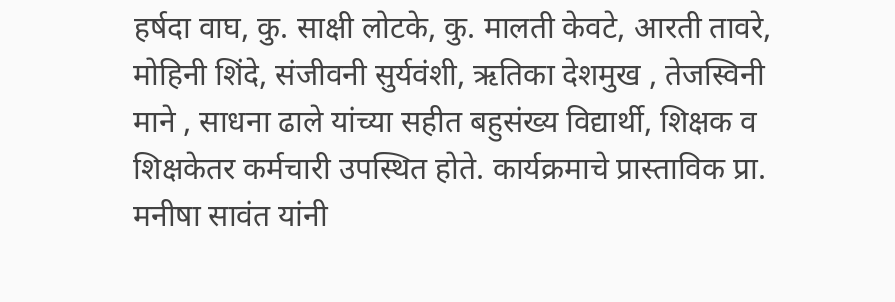हर्षदा वाघ, कु. साक्षी लोटके, कु. मालती केवटे, आरती तावरे, मोहिनी शिंदे, संजीवनी सुर्यवंशी, ऋतिका देशमुख , तेजस्विनी माने , साधना ढाले यांच्या सहीत बहुसंख्य विद्यार्थी, शिक्षक व शिक्षकेतर कर्मचारी उपस्थित होते. कार्यक्रमाचे प्रास्ताविक प्रा. मनीषा सावंत यांनी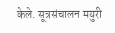केले. सूत्रसंचालन मयुरी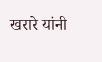खरारे यांनी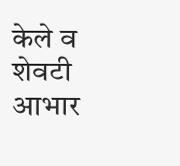केले व शेवटी आभार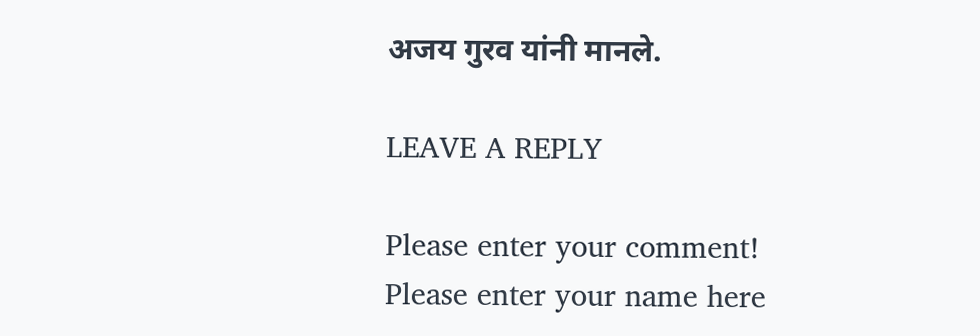अजय गुरव यांनी मानले.

LEAVE A REPLY

Please enter your comment!
Please enter your name here